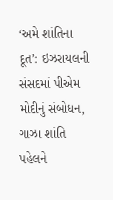‘અમે શાંતિના દૂત’: ઇઝરાયલની સંસદમાં પીએમ મોદીનું સંબોધન, ગાઝા શાંતિ પહેલને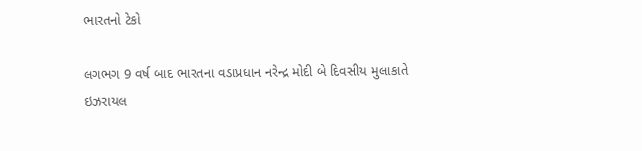ભારતનો ટેકો

લગભગ 9 વર્ષ બાદ ભારતના વડાપ્રધાન નરેન્દ્ર મોદી બે દિવસીય મુલાકાતે ઇઝરાયલ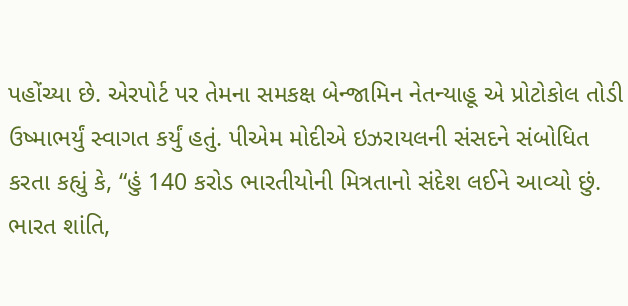પહોંચ્યા છે. એરપોર્ટ પર તેમના સમકક્ષ બેન્જામિન નેતન્યાહૂ એ પ્રોટોકોલ તોડી ઉષ્માભર્યું સ્વાગત કર્યું હતું. પીએમ મોદીએ ઇઝરાયલની સંસદને સંબોધિત કરતા કહ્યું કે, “હું 140 કરોડ ભારતીયોની મિત્રતાનો સંદેશ લઈને આવ્યો છું. ભારત શાંતિ,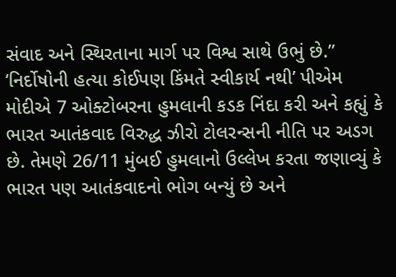સંવાદ અને સ્થિરતાના માર્ગ પર વિશ્વ સાથે ઉભું છે.” ‘નિર્દોષોની હત્યા કોઈપણ કિંમતે સ્વીકાર્ય નથી’ પીએમ મોદીએ 7 ઓક્ટોબરના હુમલાની કડક નિંદા કરી અને કહ્યું કે ભારત આતંકવાદ વિરુદ્ધ ઝીરો ટોલરન્સની નીતિ પર અડગ છે. તેમણે 26/11 મુંબઈ હુમલાનો ઉલ્લેખ કરતા જણાવ્યું કે ભારત પણ આતંકવાદનો ભોગ બન્યું છે અને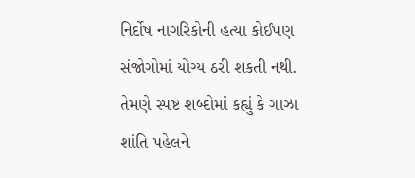નિર્દોષ નાગરિકોની હત્યા કોઈપણ સંજોગોમાં યોગ્ય ઠરી શકતી નથી. તેમણે સ્પષ્ટ શબ્દોમાં કહ્યું કે ગાઝા શાંતિ પહેલને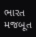ભારત મજબૂત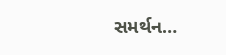સમર્થન…